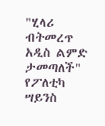"ሂላሪ ብትመረጥ አዲስ ልምድ ታመጣለች" የፖለቲካ ሣይንስ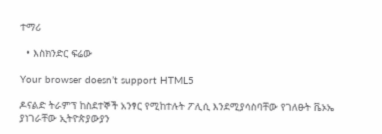ተማሪ

  • እስክንድር ፍሬው

Your browser doesn’t support HTML5

ዶናልድ ትራምፕ ከስደተኞች አንፃር የሚከተሉት ፖሊሲ እንደሚያሳስባቸው የገለፁት ቬኦኤ ያነገራቸው ኢትዮጵያውያን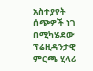አስተያየት ሰጭዎች ነገ በሚካሄደው ፕሬዚዳንታዊ ምርጫ ሂላሪ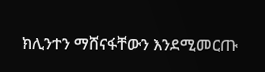ክሊንተን ማሸናፋቸውን እንደሚመርጡ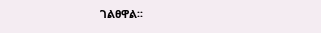ገልፀዋል፡፡